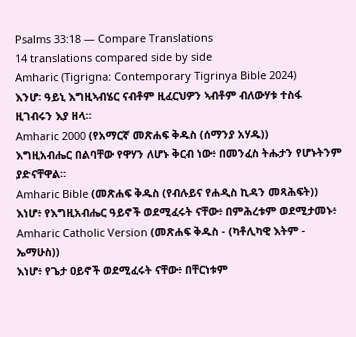Psalms 33:18 — Compare Translations
14 translations compared side by side
Amharic (Tigrigna: Contemporary Tigrinya Bible 2024)
እንሆ፡ ዓይኒ እግዚኣብሄር ናብቶም ዚፈርህዎን ኣብቶም ብለውሃቱ ተስፋ ዚገብሩን እያ ዘላ።
Amharic 2000 (የአማርኛ መጽሐፍ ቅዱስ (ሰማንያ አሃዱ))
እግዚአብሔር በልባቸው የዋሃን ለሆኑ ቅርብ ነው፥ በመንፈስ ትሑታን የሆኑትንም ያድናቸዋል።
Amharic Bible (መጽሐፍ ቅዱስ (የብሉይና የሐዲስ ኪዳን መጻሕፍት))
እነሆ፥ የእግዚአብሔር ዓይኖች ወደሚፈሩት ናቸው፥ በምሕረቱም ወደሚታመኑ፥
Amharic Catholic Version (መጽሐፍ ቅዱስ - (ካቶሊካዊ እትም - ኤማሁስ))
እነሆ፥ የጌታ ዐይኖች ወደሚፈሩት ናቸው፥ በቸርነቱም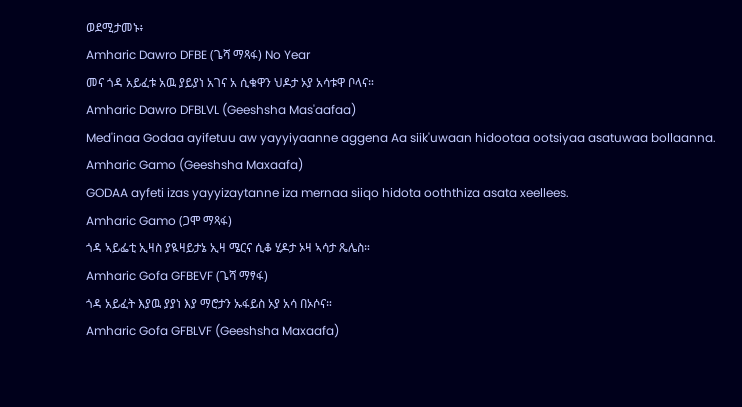ወደሚታመኑ፥
Amharic Dawro DFBE (ጌሻ ማጻፋ) No Year
መና ጎዳ አይፈቱ አዉ ያይያነ አገና አ ሲቁዋን ህዶታ ኦያ አሳቱዋ ቦላና።
Amharic Dawro DFBLVL (Geeshsha Mas'aafaa)
Med'inaa Godaa ayifetuu aw yayyiyaanne aggena Aa siik'uwaan hidootaa ootsiyaa asatuwaa bollaanna.
Amharic Gamo (Geeshsha Maxaafa)
GODAA ayfeti izas yayyizaytanne iza mernaa siiqo hidota ooththiza asata xeellees.
Amharic Gamo (ጋሞ ማጻፋ)
ጎዳ ኣይፌቲ ኢዛስ ያዪዛይታኔ ኢዛ ሜርና ሲቆ ሂዶታ ኦዛ ኣሳታ ጼሌስ።
Amharic Gofa GFBEVF (ጌሻ ማፃፋ)
ጎዳ አይፈት እያዉ ያያነ እያ ማሮታን ኡፋይስ ኦያ አሳ በኦሶና።
Amharic Gofa GFBLVF (Geeshsha Maxaafa)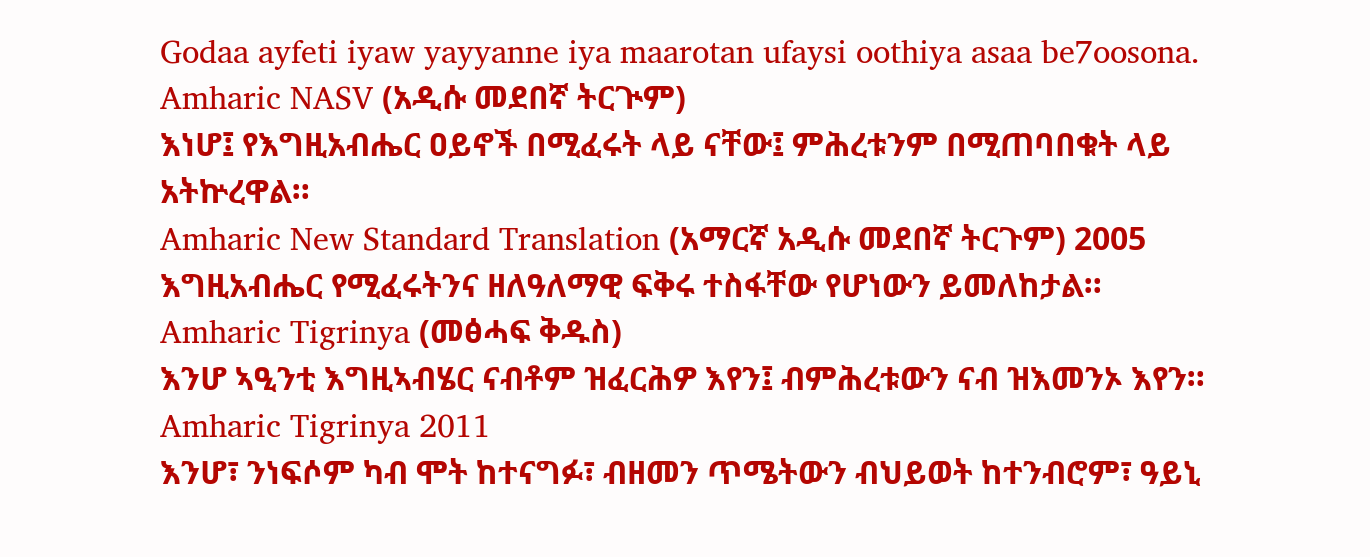Godaa ayfeti iyaw yayyanne iya maarotan ufaysi oothiya asaa be7oosona.
Amharic NASV (አዲሱ መደበኛ ትርጒም)
እነሆ፤ የእግዚአብሔር ዐይኖች በሚፈሩት ላይ ናቸው፤ ምሕረቱንም በሚጠባበቁት ላይ አትኵረዋል።
Amharic New Standard Translation (አማርኛ አዲሱ መደበኛ ትርጉም) 2005
እግዚአብሔር የሚፈሩትንና ዘለዓለማዊ ፍቅሩ ተስፋቸው የሆነውን ይመለከታል።
Amharic Tigrinya (መፅሓፍ ቅዱስ)
እንሆ ኣዒንቲ እግዚኣብሄር ናብቶም ዝፈርሕዎ እየን፤ ብምሕረቱውን ናብ ዝእመንኦ እየን።
Amharic Tigrinya 2011
እንሆ፣ ንነፍሶም ካብ ሞት ከተናግፉ፣ ብዘመን ጥሜትውን ብህይወት ከተንብሮም፣ ዓይኒ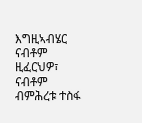እግዚኣብሄር ናብቶም ዚፈርህዎ፣ ናብቶም ብምሕረቱ ተስፋ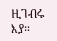ዚገብሩ እያ።